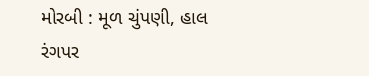મોરબી : મૂળ ચુંપણી, હાલ રંગપર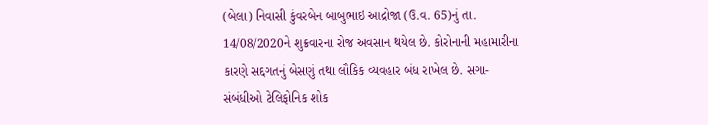(બેલા) નિવાસી કુંવરબેન બાબુભાઇ આદ્રોજા (ઉ.વ. 65)નું તા. 14/08/2020ને શુક્રવારના રોજ અવસાન થયેલ છે. કોરોનાની મહામારીના કારણે સદ્દગતનું બેસણું તથા લૌકિક વ્યવહાર બંધ રાખેલ છે. સગા-સંબંધીઓ ટેલિફોનિક શોક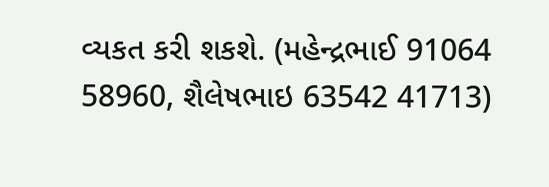વ્યકત કરી શકશે. (મહેન્દ્રભાઈ 91064 58960, શૈલેષભાઇ 63542 41713)